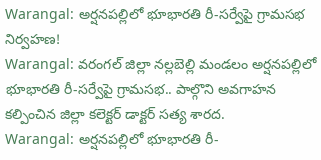Warangal: అర్షనపల్లిలో భూభారతి రీ-సర్వేపై గ్రామసభ నిర్వహణ!
Warangal: వరంగల్ జిల్లా నల్లబెల్లి మండలం అర్షనపల్లిలో భూభారతి రీ-సర్వేపై గ్రామసభ.. పాల్గొని అవగాహన కల్పించిన జిల్లా కలెక్టర్ డాక్టర్ సత్య శారద.
Warangal: అర్షనపల్లిలో భూభారతి రీ-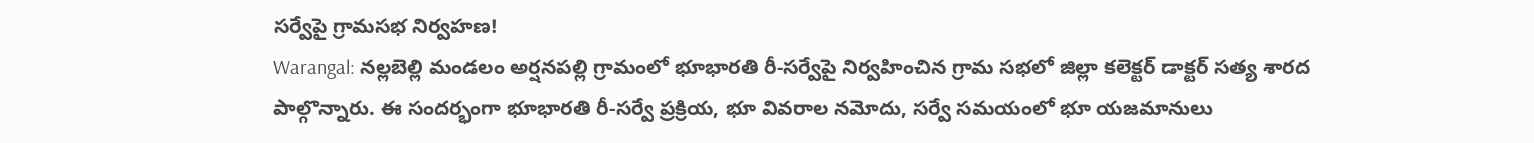సర్వేపై గ్రామసభ నిర్వహణ!
Warangal: నల్లబెల్లి మండలం అర్షనపల్లి గ్రామంలో భూభారతి రీ-సర్వేపై నిర్వహించిన గ్రామ సభలో జిల్లా కలెక్టర్ డాక్టర్ సత్య శారద పాల్గొన్నారు. ఈ సందర్భంగా భూభారతి రీ-సర్వే ప్రక్రియ, భూ వివరాల నమోదు, సర్వే సమయంలో భూ యజమానులు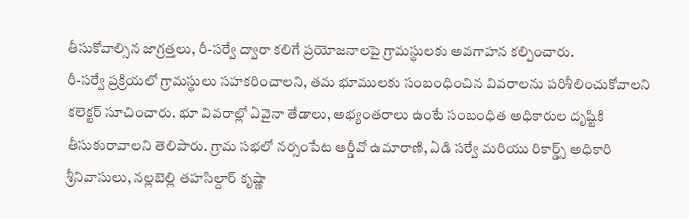తీసుకోవాల్సిన జాగ్రత్తలు, రీ-సర్వే ద్వారా కలిగే ప్రయోజనాలపై గ్రామస్థులకు అవగాహన కల్పించారు.
రీ-సర్వే ప్రక్రియలో గ్రామస్థులు సహకరించాలని, తమ భూములకు సంబంధించిన వివరాలను పరిశీలించుకోవాలని కలెక్టర్ సూచించారు. భూ వివరాల్లో ఏవైనా తేడాలు, అభ్యంతరాలు ఉంటే సంబంధిత అధికారుల దృష్టికి తీసుకురావాలని తెలిపారు. గ్రామ సభలో నర్సంపేట ఆర్డీవో ఉమారాణి, ఏడి సర్వే మరియు రికార్డ్స్ అధికారి శ్రీనివాసులు, నల్లబెల్లి తహసిల్దార్ కృష్ణా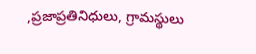,ప్రజాప్రతినిధులు, గ్రామస్థులు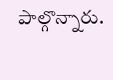పాల్గొన్నారు.